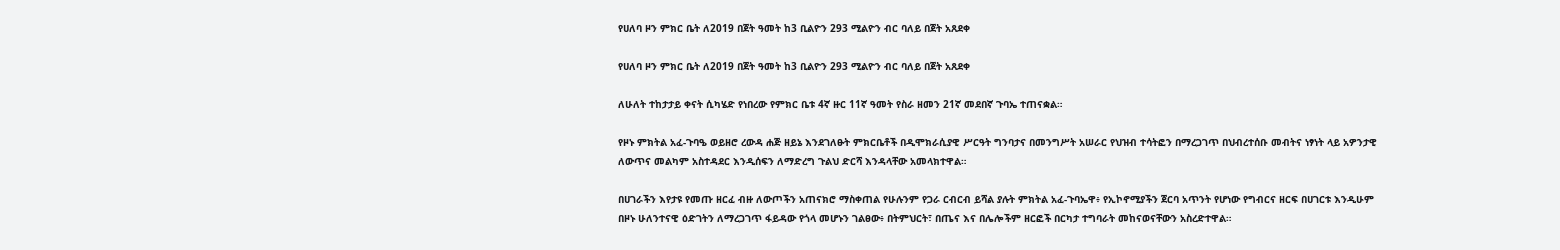የሀለባ ዞን ምክር ቤት ለ2019 በጀት ዓመት ከ3 ቢልዮን 293 ሚልዮን ብር ባለይ በጀት አጸደቀ

የሀለባ ዞን ምክር ቤት ለ2019 በጀት ዓመት ከ3 ቢልዮን 293 ሚልዮን ብር ባለይ በጀት አጸደቀ

ለሁለት ተከታታይ ቀናት ሲካሄድ የነበረው የምክር ቤቱ 4ኛ ዙር 11ኛ ዓመት የስራ ዘመን 21ኛ መደበኛ ጉባኤ ተጠናቋል።

የዞኑ ምክትል አፈ-ጉባዔ ወይዘሮ ረውዳ ሐጅ ዘይኔ እንደገለፁት ምክርቤቶች በዲሞክራሲያዊ ሥርዓት ግንባታና በመንግሥት አሠራር የህዝብ ተሳትፎን በማረጋገጥ በህብረተሰቡ መብትና ነፃነት ላይ አዎንታዊ ለውጥና መልካም አስተዳደር እንዲሰፍን ለማድረግ ጉልህ ድርሻ እንዳላቸው አመላክተዋል።

በሀገራችን እየታዩ የመጡ ዘርፈ ብዙ ለውጦችን አጠናክሮ ማስቀጠል የሁሉንም የጋራ ርብርብ ይሻል ያሉት ምክትል አፈ-ጉባኤዋ፥ የኢኮኖሚያችን ጀርባ አጥንት የሆነው የግብርና ዘርፍ በሀገርቱ እንዲሁም በዞኑ ሁለንተናዊ ዕድገትን ለማረጋገጥ ፋይዳው የጎላ መሆኑን ገልፀው፥ በትምህርት፣ በጤና እና በሌሎችም ዘርፎች በርካታ ተግባራት መከናወናቸውን አስረድተዋል።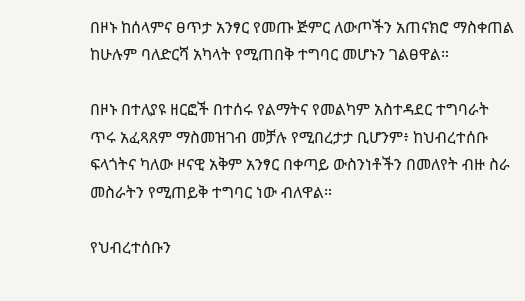በዞኑ ከሰላምና ፀጥታ አንፃር የመጡ ጅምር ለውጦችን አጠናክሮ ማስቀጠል ከሁሉም ባለድርሻ አካላት የሚጠበቅ ተግባር መሆኑን ገልፀዋል።

በዞኑ በተለያዩ ዘርፎች በተሰሩ የልማትና የመልካም አስተዳደር ተግባራት ጥሩ አፈጻጸም ማስመዝገብ መቻሉ የሚበረታታ ቢሆንም፥ ከህብረተሰቡ ፍላጎትና ካለው ዞናዊ አቅም አንፃር በቀጣይ ውስንነቶችን በመለየት ብዙ ስራ መስራትን የሚጠይቅ ተግባር ነው ብለዋል።

የህብረተሰቡን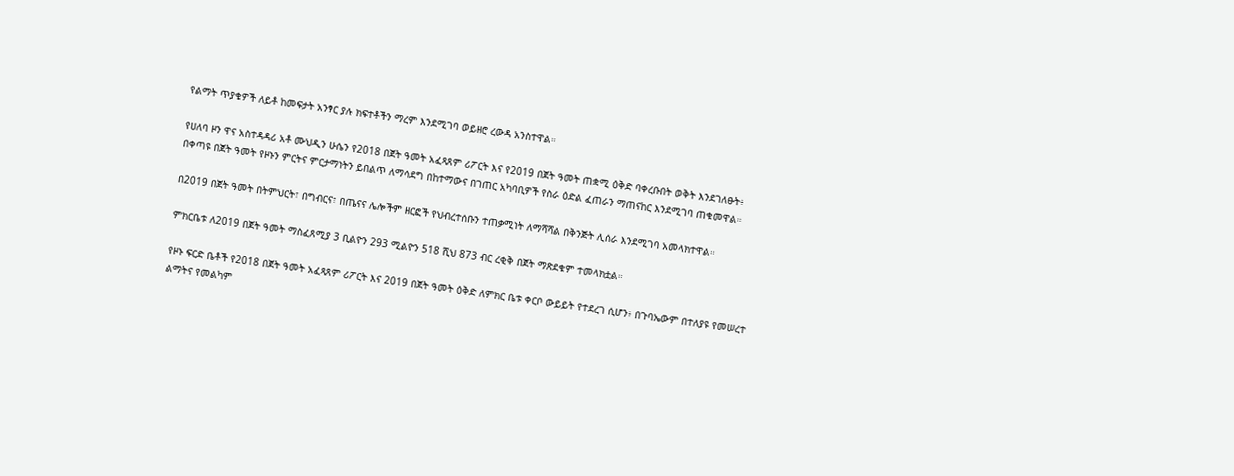የልማት ጥያቄዎች ለይቶ ከመፍታት አንፃር ያሉ ክፍተቶችን ማረም እንደሚገባ ወይዘሮ ረውዳ አንስተዋል።

የሀለባ ዞን ዋና አስተዳዳሪ አቶ ሙህዲን ሁሴን የ2018 በጀት ዓመት አፈጻጸም ሪፖርት እና የ2019 በጀት ዓመት ጠቋሚ ዕቅድ ባቀረቡበት ወቅት እንደገለፁት፥ በቀጣዩ በጀት ዓመት የዞኑን ምርትና ምርታማነትን ይበልጥ ለማሳደግ በከተማውና በገጠር አካባቢዎች የስራ ዕድል ፈጠራን ማጠናከር እንደሚገባ ጠቁመዋል።

በ2019 በጀት ዓመት በትምህርት፣ በግብርና፣ በጤናና ሌሎችም ዘርፎች የህብረተሰቡን ተጠቃሚነት ለማሻሻል በቅንጅት ሊሰራ እንደሚገባ አመላክተዋል።

ምክርቤቱ ለ2019 በጀት ዓመት ማስፈጸሚያ 3 ቢልዮን 293 ሚልዮን 518 ሺህ 873 ብር ረቂቅ በጀት ማጽደቁም ተመላክቷል።

የዞኑ ፍርድ ቤቶች የ2018 በጀት ዓመት አፈጻጸም ሪፖርት እና 2019 በጀት ዓመት ዕቅድ ለምክር ቤቱ ቀርቦ ውይይት የተደረገ ሲሆን፥ በጉባኤውም በተለያዩ የመሠረተ ልማትና የመልካም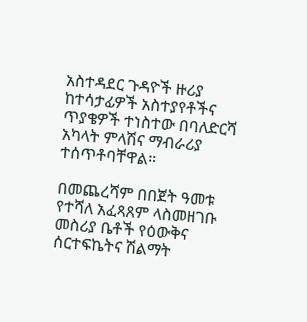አስተዳደር ጉዳዮች ዙሪያ ከተሳታፊዎች አስተያየቶችና ጥያቄዎች ተነስተው በባለድርሻ አካላት ምላሽና ማብራሪያ ተሰጥቶባቸዋል።

በመጨረሻም በበጀት ዓመቱ የተሻለ አፈጻጸም ላስመዘገቡ መስሪያ ቤቶች የዕውቅና ሰርተፍኬትና ሽልማት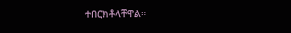ተበርክቶላቸዋል።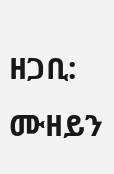ዘጋቢ: ሙዘይን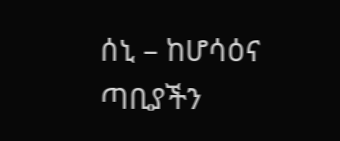ሰኒ – ከሆሳዕና ጣቢያችን